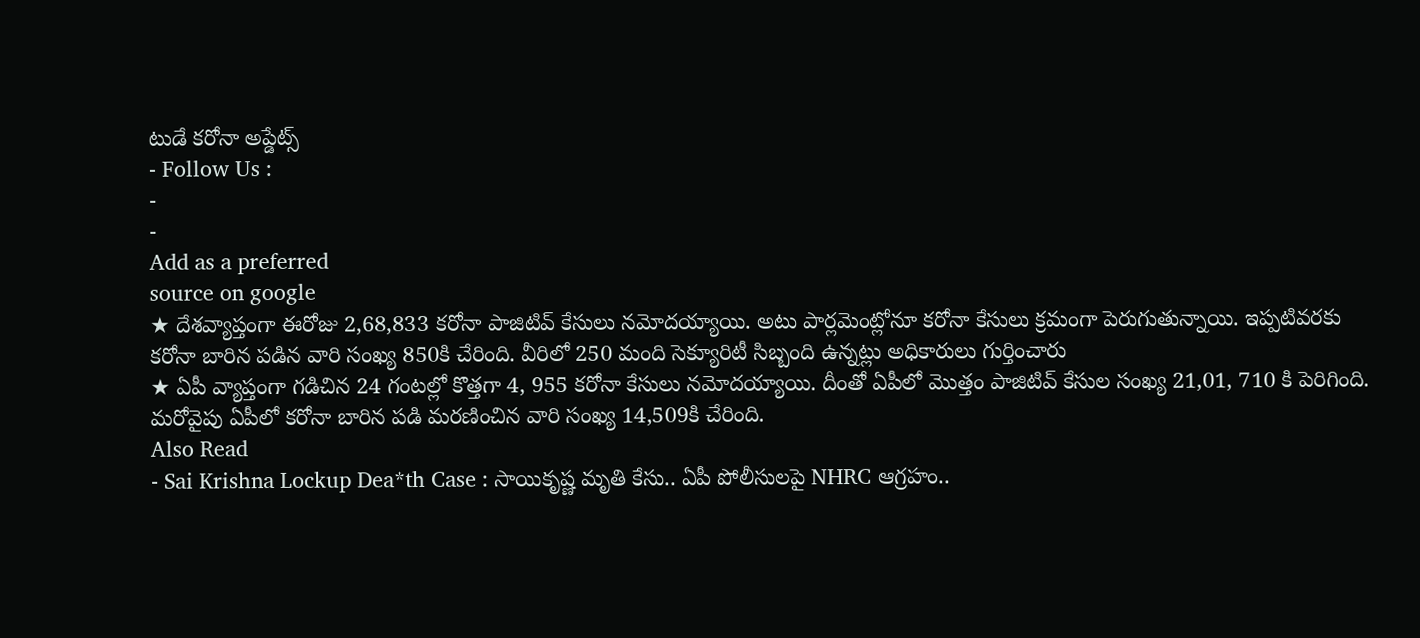టుడే కరోనా అప్డేట్స్
- Follow Us :
-
-
Add as a preferred
source on google
★ దేశవ్యాప్తంగా ఈరోజు 2,68,833 కరోనా పాజిటివ్ కేసులు నమోదయ్యాయి. అటు పార్లమెంట్లోనూ కరోనా కేసులు క్రమంగా పెరుగుతున్నాయి. ఇప్పటివరకు కరోనా బారిన పడిన వారి సంఖ్య 850కి చేరింది. వీరిలో 250 మంది సెక్యూరిటీ సిబ్బంది ఉన్నట్లు అధికారులు గుర్తించారు
★ ఏపీ వ్యాప్తంగా గడిచిన 24 గంటల్లో కొత్తగా 4, 955 కరోనా కేసులు నమోదయ్యాయి. దీంతో ఏపీలో మొత్తం పాజిటివ్ కేసుల సంఖ్య 21,01, 710 కి పెరిగింది. మరోవైపు ఏపీలో కరోనా బారిన పడి మరణించిన వారి సంఖ్య 14,509కి చేరింది.
Also Read
- Sai Krishna Lockup Dea*th Case : సాయికృష్ణ మృతి కేసు.. ఏపీ పోలీసులపై NHRC ఆగ్రహం..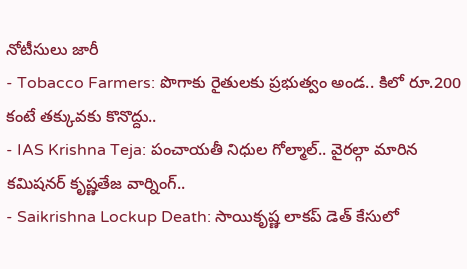నోటీసులు జారీ
- Tobacco Farmers: పొగాకు రైతులకు ప్రభుత్వం అండ.. కిలో రూ.200 కంటే తక్కువకు కొనొద్దు..
- IAS Krishna Teja: పంచాయతీ నిధుల గోల్మాల్.. వైరల్గా మారిన కమిషనర్ కృష్ణతేజ వార్నింగ్..
- Saikrishna Lockup Death: సాయికృష్ణ లాకప్ డెత్ కేసులో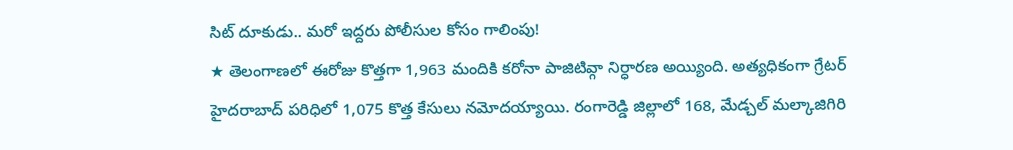సిట్ దూకుడు.. మరో ఇద్దరు పోలీసుల కోసం గాలింపు!
★ తెలంగాణలో ఈరోజు కొత్తగా 1,963 మందికి కరోనా పాజిటివ్గా నిర్ధారణ అయ్యింది. అత్యధికంగా గ్రేటర్ హైదరాబాద్ పరిధిలో 1,075 కొత్త కేసులు నమోదయ్యాయి. రంగారెడ్డి జిల్లాలో 168, మేడ్చల్ మల్కాజిగిరి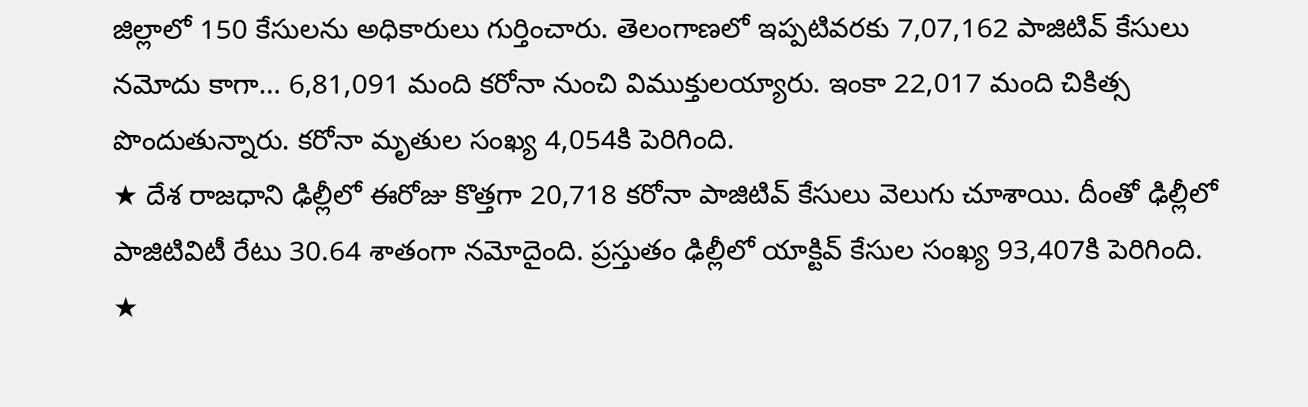జిల్లాలో 150 కేసులను అధికారులు గుర్తించారు. తెలంగాణలో ఇప్పటివరకు 7,07,162 పాజిటివ్ కేసులు నమోదు కాగా… 6,81,091 మంది కరోనా నుంచి విముక్తులయ్యారు. ఇంకా 22,017 మంది చికిత్స పొందుతున్నారు. కరోనా మృతుల సంఖ్య 4,054కి పెరిగింది.
★ దేశ రాజధాని ఢిల్లీలో ఈరోజు కొత్తగా 20,718 కరోనా పాజిటివ్ కేసులు వెలుగు చూశాయి. దీంతో ఢిల్లీలో పాజిటివిటీ రేటు 30.64 శాతంగా నమోదైంది. ప్రస్తుతం ఢిల్లీలో యాక్టివ్ కేసుల సంఖ్య 93,407కి పెరిగింది.
★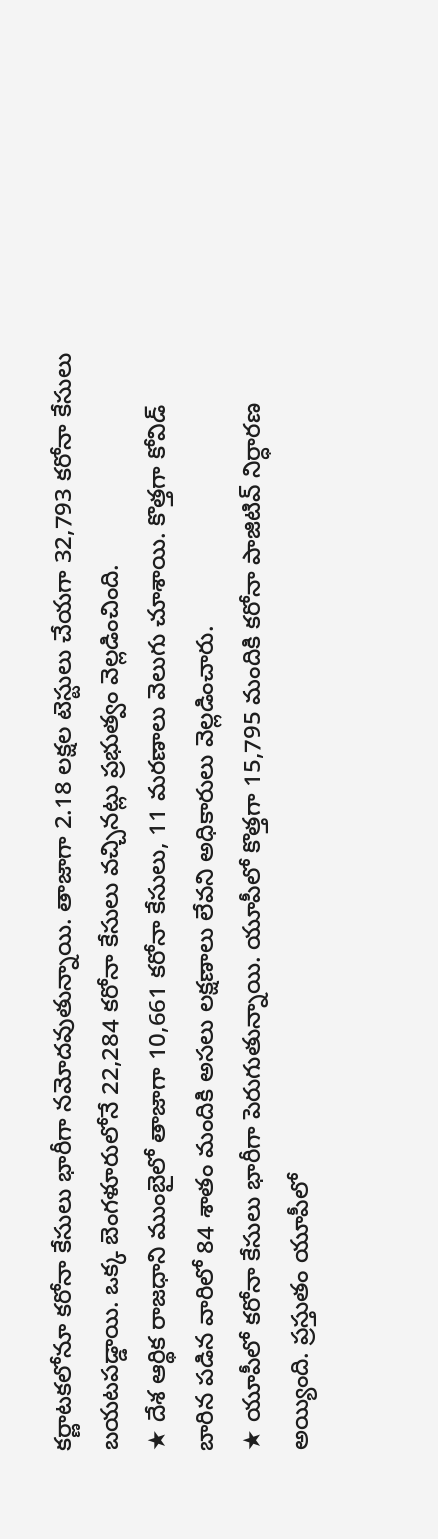కర్ణాటకలోనూ కరోనా కేసులు భారీగా నమోదవుతున్నాయి. తాజాగా 2.18 లక్షల టెస్టులు చేయగా 32,793 కరోనా కేసులు బయటపడ్డాయి. ఒక్క బెంగళూరులోనే 22,284 కరోనా కేసులు వచ్చినట్లు ప్రభుత్వం వెల్లడించింది.
★ దేశ ఆర్థిక రాజధాని ముంబైలో తాజాగా 10,661 కరోనా కేసులు, 11 మరణాలు వెలుగు చూశాయి. కొత్తగా కోవిడ్ బారిన పడిన వారిలో 84 శాతం మందికి అసలు లక్షణాలు లేవని అధికారులు వెల్లడించారు.
★ యూపీలో కరోనా కేసులు భారీగా పెరుగుతున్నాయి. యూపీలో కొత్తగా 15,795 మందికి కరోనా పాజిటివ్ నిర్ధారణ అయ్యింది. ప్రస్తుతం యూపీలో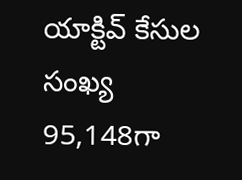యాక్టివ్ కేసుల సంఖ్య 95,148గా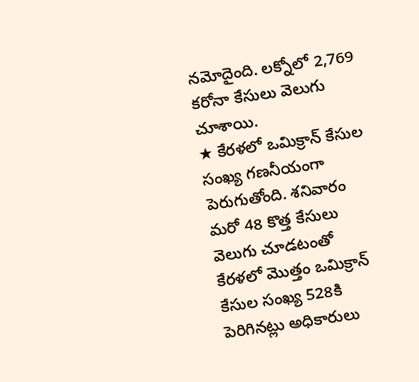నమోదైంది. లక్నోలో 2,769 కరోనా కేసులు వెలుగు చూశాయి.
★ కేరళలో ఒమిక్రాన్ కేసుల సంఖ్య గణనీయంగా పెరుగుతోంది. శనివారం మరో 48 కొత్త కేసులు వెలుగు చూడటంతో కేరళలో మొత్తం ఒమిక్రాన్ కేసుల సంఖ్య 528కి పెరిగినట్లు అధికారులు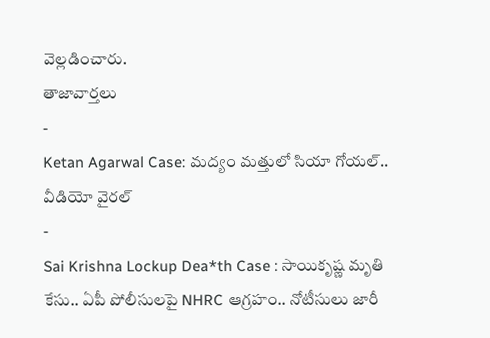వెల్లడించారు.
తాజావార్తలు
-
Ketan Agarwal Case: మద్యం మత్తులో సియా గోయల్.. వీడియో వైరల్
-
Sai Krishna Lockup Dea*th Case : సాయికృష్ణ మృతి కేసు.. ఏపీ పోలీసులపై NHRC ఆగ్రహం.. నోటీసులు జారీ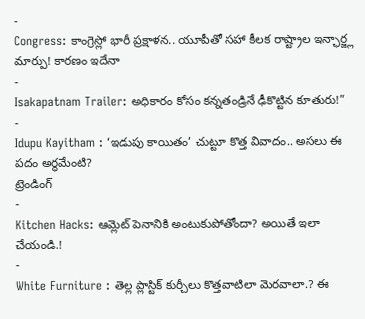-
Congress: కాంగ్రెస్లో భారీ ప్రక్షాళన.. యూపీతో సహా కీలక రాష్ట్రాల ఇన్ఛార్జ్ల మార్పు! కారణం ఇదేనా
-
Isakapatnam Trailer: అధికారం కోసం కన్నతండ్రినే ఢీకొట్టిన కూతురు!”
-
Idupu Kayitham : ‘ఇడుపు కాయితం’ చుట్టూ కొత్త వివాదం.. అసలు ఈ పదం అర్ధమేంటి?
ట్రెండింగ్
-
Kitchen Hacks: ఆమ్లెట్ పెనానికి అంటుకుపోతోందా? అయితే ఇలా చేయండి.!
-
White Furniture : తెల్ల ప్లాస్టిక్ కుర్చీలు కొత్తవాటిలా మెరవాలా.? ఈ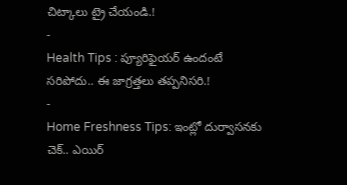చిట్కాలు ట్రై చేయండి.!
-
Health Tips : ప్యూరిఫైయర్ ఉందంటే సరిపోదు.. ఈ జాగ్రత్తలు తప్పనిసరి.!
-
Home Freshness Tips: ఇంట్లో దుర్వాసనకు చెక్.. ఎయిర్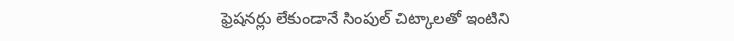ఫ్రెషనర్లు లేకుండానే సింపుల్ చిట్కాలతో ఇంటిని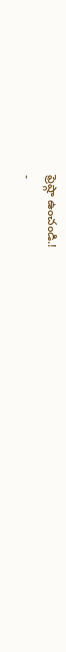ఫ్రెష్గా ఉంచండి.!
-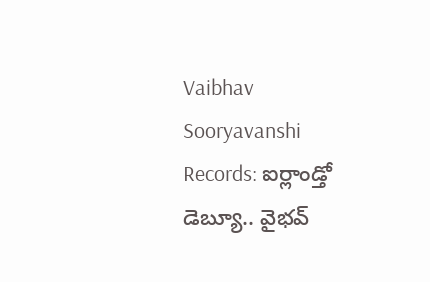Vaibhav Sooryavanshi Records: ఐర్లాండ్తో డెబ్యూ.. వైభవ్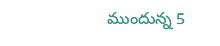ముందున్న 5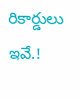రికార్డులు ఇవే.!